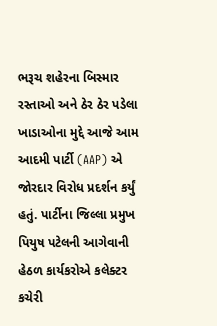ભરૂચ શહેરના બિસ્માર રસ્તાઓ અને ઠેર ઠેર પડેલા ખાડાઓના મુદ્દે આજે આમ આદમી પાર્ટી (AAP) એ જોરદાર વિરોધ પ્રદર્શન કર્યું હતું. પાર્ટીના જિલ્લા પ્રમુખ પિયુષ પટેલની આગેવાની હેઠળ કાર્યકરોએ કલેક્ટર કચેરી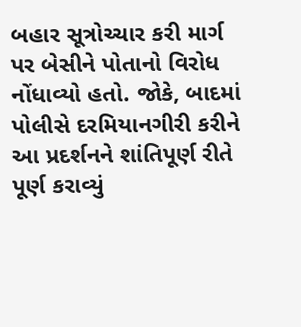બહાર સૂત્રોચ્ચાર કરી માર્ગ પર બેસીને પોતાનો વિરોધ નોંધાવ્યો હતો. જોકે, બાદમાં પોલીસે દરમિયાનગીરી કરીને આ પ્રદર્શનને શાંતિપૂર્ણ રીતે પૂર્ણ કરાવ્યું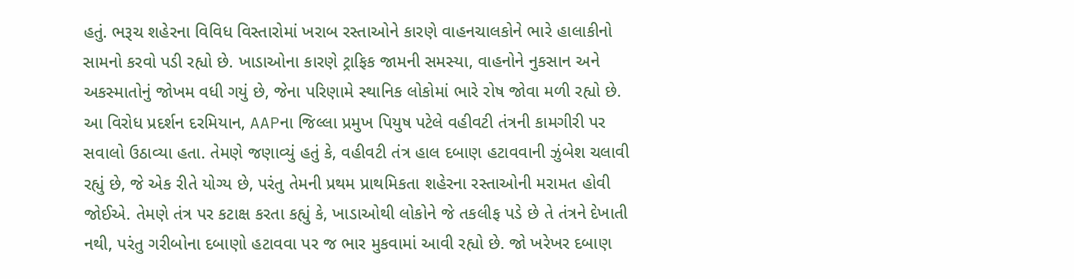હતું. ભરૂચ શહેરના વિવિધ વિસ્તારોમાં ખરાબ રસ્તાઓને કારણે વાહનચાલકોને ભારે હાલાકીનો સામનો કરવો પડી રહ્યો છે. ખાડાઓના કારણે ટ્રાફિક જામની સમસ્યા, વાહનોને નુકસાન અને અકસ્માતોનું જોખમ વધી ગયું છે, જેના પરિણામે સ્થાનિક લોકોમાં ભારે રોષ જોવા મળી રહ્યો છે.
આ વિરોધ પ્રદર્શન દરમિયાન, AAPના જિલ્લા પ્રમુખ પિયુષ પટેલે વહીવટી તંત્રની કામગીરી પર સવાલો ઉઠાવ્યા હતા. તેમણે જણાવ્યું હતું કે, વહીવટી તંત્ર હાલ દબાણ હટાવવાની ઝુંબેશ ચલાવી રહ્યું છે, જે એક રીતે યોગ્ય છે, પરંતુ તેમની પ્રથમ પ્રાથમિકતા શહેરના રસ્તાઓની મરામત હોવી જોઈએ. તેમણે તંત્ર પર કટાક્ષ કરતા કહ્યું કે, ખાડાઓથી લોકોને જે તકલીફ પડે છે તે તંત્રને દેખાતી નથી, પરંતુ ગરીબોના દબાણો હટાવવા પર જ ભાર મુકવામાં આવી રહ્યો છે. જો ખરેખર દબાણ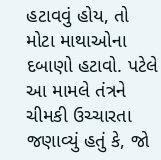હટાવવું હોય, તો મોટા માથાઓના દબાણો હટાવો. પટેલે આ મામલે તંત્રને ચીમકી ઉચ્ચારતા જણાવ્યું હતું કે, જો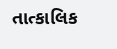તાત્કાલિક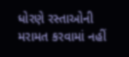ધોરણે રસ્તાઓની મરામત કરવામાં નહીં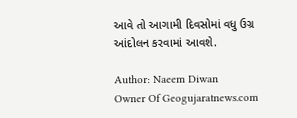આવે તો આગામી દિવસોમાં વધુ ઉગ્ર આંદોલન કરવામાં આવશે.

Author: Naeem Diwan
Owner Of Geogujaratnews.com